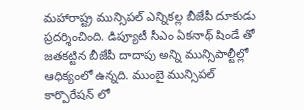మహారాష్ట్ర మున్సిపల్ ఎన్నికల్ల బీజేపీ దూకుడు ప్రదర్శించింది. డిప్యూటీ సీఎం ఏకనాథ్ షిండే తో జతకట్టిన బీజేపీ దాదాపు అన్ని మున్సిపాల్టీల్లో ఆధిక్యంలో ఉన్నది. ముంబై మున్సిపల్ కార్పొరేషన్ లో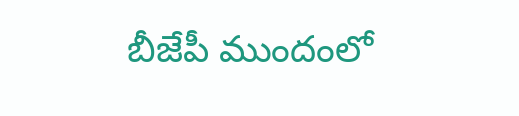బీజేపీ ముందంలో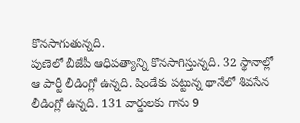కొనసాగుతున్నది.
పుణెలో బీజేపీ ఆధిపత్యాన్ని కొనసాగిస్తున్నది. 32 స్థానాల్లో ఆ పార్టీ లీడింగ్లో ఉన్నది. షిండేకు పట్టున్న థానేలో శివసేన లీడింగ్లో ఉన్నది. 131 వార్డులకు గాను 9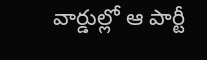వార్డుల్లో ఆ పార్టీ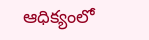ఆధిక్యంలో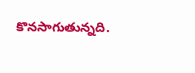కొనసాగుతున్నది.